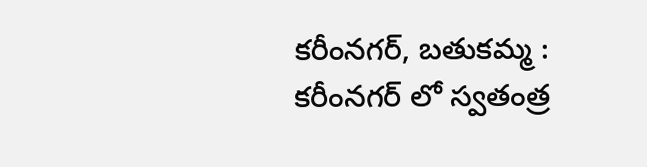కరీంనగర్, బతుకమ్మ : కరీంనగర్ లో స్వతంత్ర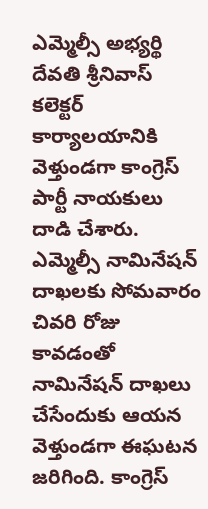ఎమ్మెల్సీ అభ్యర్థి దేవతి శ్రీనివాస్ కలెక్టర్ కార్యాలయానికి వెళ్తుండగా కాంగ్రెస్ పార్టీ నాయకులు దాడి చేశారు. ఎమ్మెల్సీ నామినేషన్ దాఖలకు సోమవారం చివరి రోజు కావడంతో నామినేషన్ దాఖలు చేసేందుకు ఆయన వెళ్తుండగా ఈఘటన జరిగింది. కాంగ్రెస్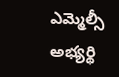ఎమ్మెల్సీ అభ్యర్థి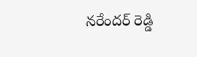నరేందర్ రెడ్డి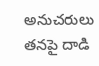అనుచరులు తనపై దాడి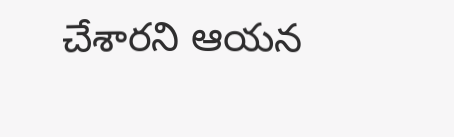చేశారని ఆయన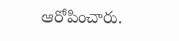ఆరోపించారు.